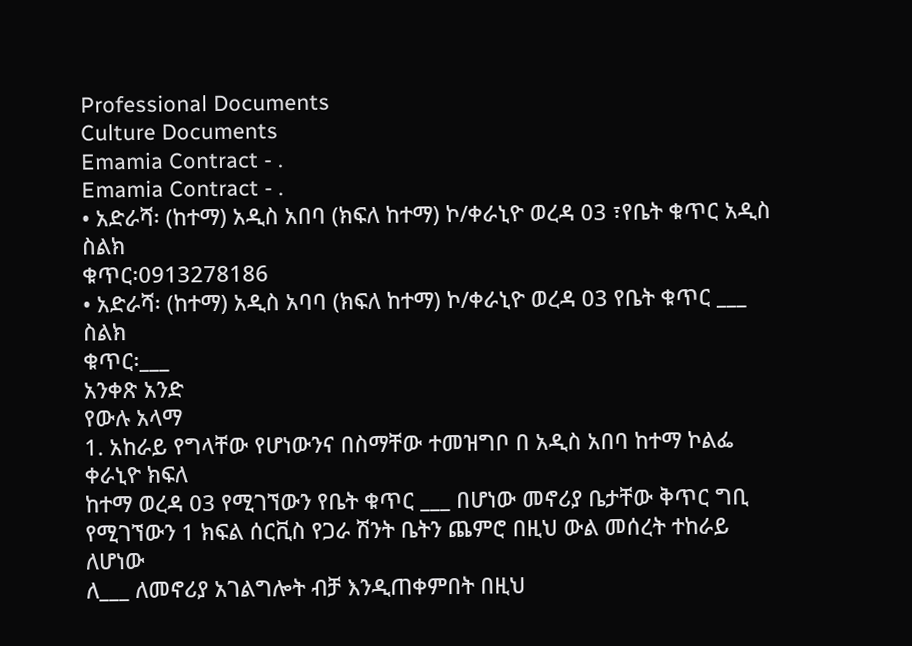Professional Documents
Culture Documents
Emamia Contract - .
Emamia Contract - .
• አድራሻ፡ (ከተማ) አዲስ አበባ (ክፍለ ከተማ) ኮ/ቀራኒዮ ወረዳ 03 ፣የቤት ቁጥር አዲስ ስልክ
ቁጥር፡0913278186
• አድራሻ፡ (ከተማ) አዲስ አባባ (ክፍለ ከተማ) ኮ/ቀራኒዮ ወረዳ 03 የቤት ቁጥር ___ ስልክ
ቁጥር፡___
አንቀጽ አንድ
የውሉ አላማ
1. አከራይ የግላቸው የሆነውንና በስማቸው ተመዝግቦ በ አዲስ አበባ ከተማ ኮልፌ ቀራኒዮ ክፍለ
ከተማ ወረዳ 03 የሚገኘውን የቤት ቁጥር ___ በሆነው መኖሪያ ቤታቸው ቅጥር ግቢ
የሚገኘውን 1 ክፍል ሰርቪስ የጋራ ሽንት ቤትን ጨምሮ በዚህ ውል መሰረት ተከራይ ለሆነው
ለ___ ለመኖሪያ አገልግሎት ብቻ እንዲጠቀምበት በዚህ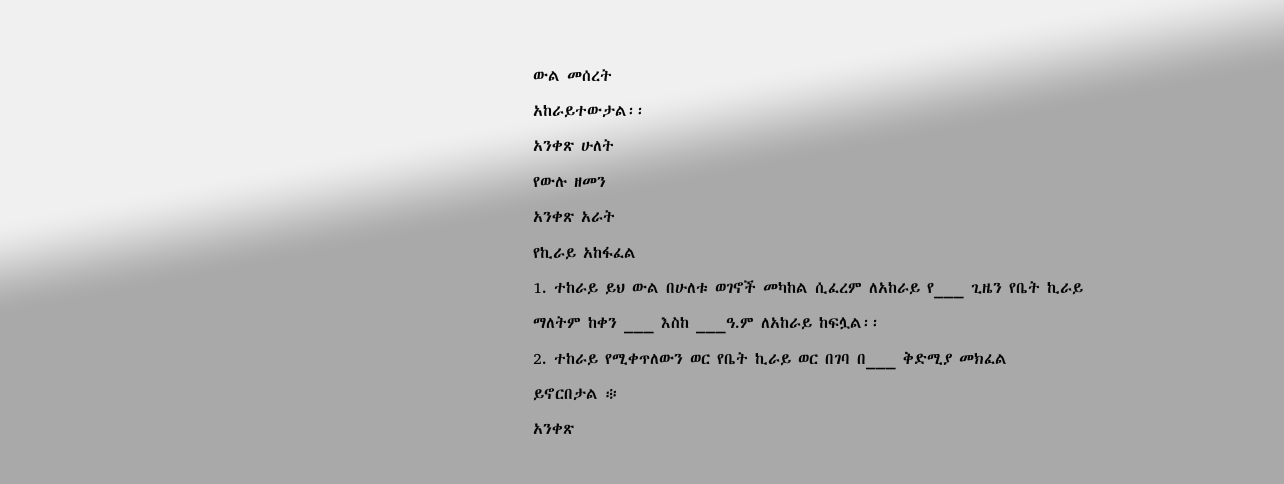ውል መሰረት
አከራይተውታል፡፡
አንቀጽ ሁለት
የውሉ ዘመን
አንቀጽ አራት
የኪራይ አከፋፈል
1. ተከራይ ይህ ውል በሁለቱ ወገኖች መካከል ሲፈረም ለአከራይ የ___ ጊዜን የቤት ኪራይ
ማለትም ከቀን ___ እስከ ___ዓ.ም ለአከራይ ከፍሏል፡፡
2. ተከራይ የሚቀጥለውን ወር የቤት ኪራይ ወር በገባ በ___ ቅድሚያ መክፈል
ይኖርበታል ፨
አንቀጽ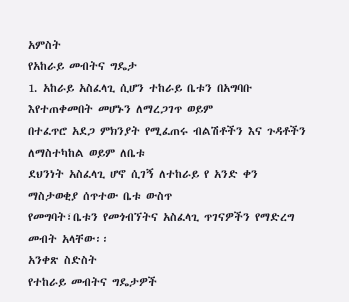አምስት
የአከራይ መብትና ግዴታ
1. አከራይ አስፈላጊ ሲሆን ተከራይ ቤቱን በአግባቡ እየተጠቀመበት መሆኑን ለማረጋገጥ ወይም
በተፈጥሮ አደጋ ምክንያት የሚፈጠሩ ብልሽቶችን እና ጉዳቶችን ለማስተካከል ወይም ለቤቱ
ደህንነት አስፈላጊ ሆኖ ሲገኝ ለተከራይ የ አንድ ቀን ማስታወቂያ ሰጥተው ቤቱ ውስጥ
የመግባት፣ቤቱን የመጎብኘትና አስፈላጊ ጥገናዎችን የማድረግ መብት አላቸው፡፡
አንቀጽ ስድስት
የተከራይ መብትና ግዴታዎች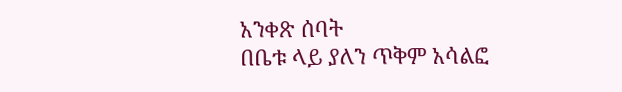አንቀጽ ሰባት
በቤቱ ላይ ያለን ጥቅም አሳልፎ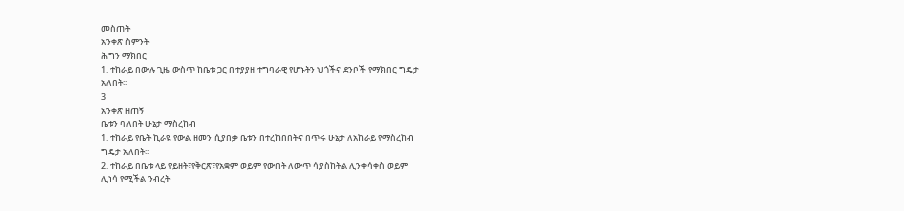መስጠት
አንቀጽ ስምንት
ሕግን ማክበር
1. ተከራይ በውሉ ጊዜ ውስጥ ከቤቱ ጋር በተያያዘ ተግባራዊ የሆኑትን ህጎችና ደንቦች የማክበር ግዴታ
አለበት፡፡
3
አንቀጽ ዘጠኝ
ቤቱን ባለበት ሁኔታ ማስረከብ
1. ተከራይ የቤት ኪራዩ የውል ዘመን ሲያበቃ ቤቱን በተረከበበትና በጥሩ ሁኔታ ለአከራይ የማስረከብ
ግዴታ አለበት፡፡
2. ተከራይ በቤቱ ላይ የይዘት፣የቅርጽ፣የአቋም ወይም የውበት ለውጥ ሳያስከትል ሊንቀሳቀስ ወይም
ሊነሳ የሚችል ንብረት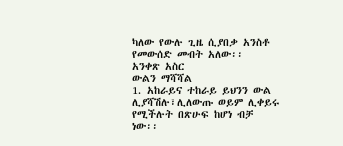ካለው የውሉ ጊዜ ሲያበቃ አንስቶ የመውሰድ መብት አለው፡፡
አንቀጽ አስር
ውልን ማሻሻል
1. አከራይና ተከራይ ይህንን ውል ሊያሻሽሉ፣ሊለውጡ ወይም ሊቀይሩ የሚችሉት በጽሁፍ ከሆነ ብቻ
ነው፡፡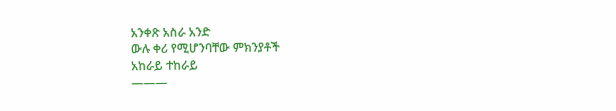አንቀጽ አስራ አንድ
ውሉ ቀሪ የሚሆንባቸው ምክንያቶች
አከራይ ተከራይ
———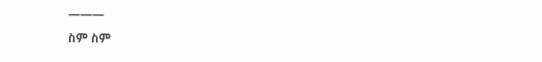———
ስም ስም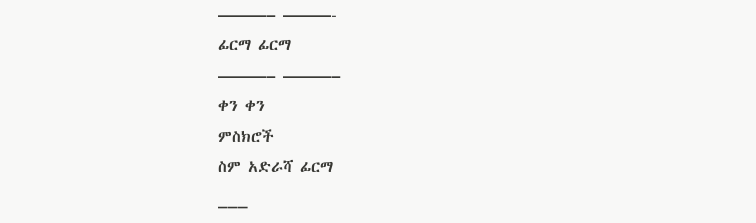———– ———-
ፊርማ ፊርማ
———– ———–
ቀን ቀን
ምስክሮች
ስም አድራሻ ፊርማ
___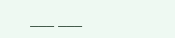___ ___